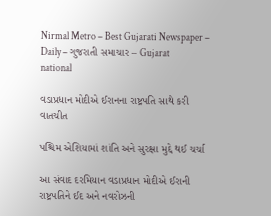Nirmal Metro – Best Gujarati Newspaper – Daily – ગુજરાતી સમાચાર – Gujarat
national

વડાપ્રધાન મોદીએ ઈરાનના રાષ્ટ્રપતિ સાથે કરી વાતચીત

પશ્ચિમ એશિયામાં શાંતિ અને સુરક્ષા મુદ્દે થઈ ચર્ચા

આ સંવાદ દરમિયાન વડાપ્રધાન મોદીએ ઈરાની રાષ્ટ્રપતિને ઈદ અને નવરોઝની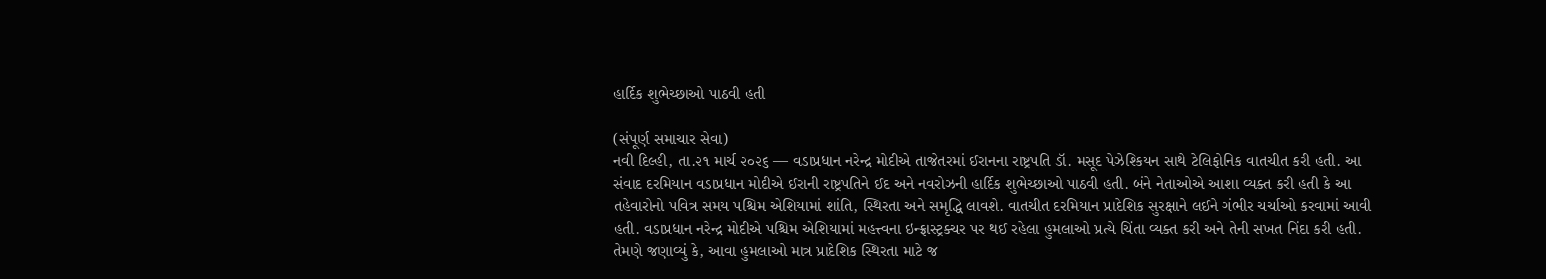હાર્દિક શુભેચ્છાઓ પાઠવી હતી

(સંપૂર્ણ સમાચાર સેવા)
નવી દિલ્હી, તા.૨૧ માર્ચ ૨૦૨૬ — વડાપ્રધાન નરેન્દ્ર મોદીએ તાજેતરમાં ઈરાનના રાષ્ટ્રપતિ ડૉ. મસૂદ પેઝેશ્કિયન સાથે ટેલિફોનિક વાતચીત કરી હતી. આ સંવાદ દરમિયાન વડાપ્રધાન મોદીએ ઈરાની રાષ્ટ્રપતિને ઈદ અને નવરોઝની હાર્દિક શુભેચ્છાઓ પાઠવી હતી. બંને નેતાઓએ આશા વ્યક્ત કરી હતી કે આ તહેવારોનો પવિત્ર સમય પશ્ચિમ એશિયામાં શાંતિ, સ્થિરતા અને સમૃદ્ધિ લાવશે. વાતચીત દરમિયાન પ્રાદેશિક સુરક્ષાને લઈને ગંભીર ચર્ચાઓ કરવામાં આવી હતી. વડાપ્રધાન નરેન્દ્ર મોદીએ પશ્ચિમ એશિયામાં મહત્ત્વના ઇન્ફ્રાસ્ટ્રક્ચર પર થઈ રહેલા હુમલાઓ પ્રત્યે ચિંતા વ્યક્ત કરી અને તેની સખત નિંદા કરી હતી. તેમણે જણાવ્યું કે, આવા હુમલાઓ માત્ર પ્રાદેશિક સ્થિરતા માટે જ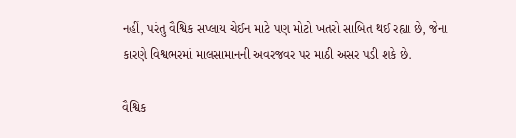નહીં, પરંતુ વૈશ્વિક સપ્લાય ચેઈન માટે પણ મોટો ખતરો સાબિત થઈ રહ્યા છે, જેના કારણે વિશ્વભરમાં માલસામાનની અવરજવર પર માઠી અસર પડી શકે છે.

વૈશ્વિક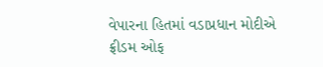વેપારના હિતમાં વડાપ્રધાન મોદીએ ફ્રીડમ ઓફ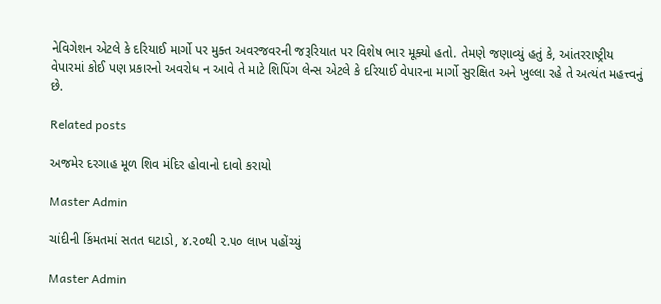નેવિગેશન એટલે કે દરિયાઈ માર્ગો પર મુક્ત અવરજવરની જરૂરિયાત પર વિશેષ ભાર મૂક્યો હતો. તેમણે જણાવ્યું હતું કે, આંતરરાષ્ટ્રીય વેપારમાં કોઈ પણ પ્રકારનો અવરોધ ન આવે તે માટે શિપિંગ લેન્સ એટલે કે દરિયાઈ વેપારના માર્ગો સુરક્ષિત અને ખુલ્લા રહે તે અત્યંત મહત્ત્વનું છે.

Related posts

અજમેર દરગાહ મૂળ શિવ મંદિર હોવાનો દાવો કરાયો

Master Admin

ચાંદીની કિંમતમાં સતત ઘટાડો, ૪.૨૦થી ૨.૫૦ લાખ પહોંચ્યું

Master Admin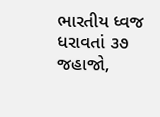ભારતીય ધ્વજ ધરાવતાં ૩૭ જહાજો,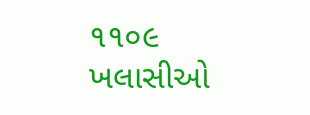૧૧૦૯ ખલાસીઓ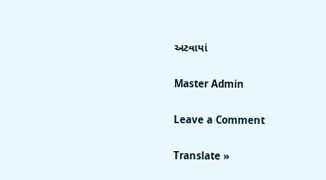અટવાયાં

Master Admin

Leave a Comment

Translate »